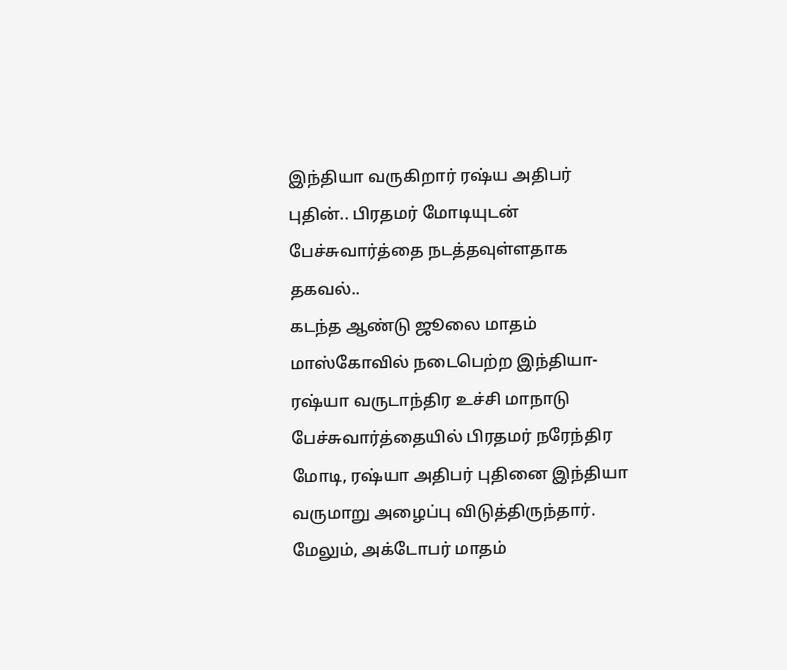இந்தியா வருகிறார் ரஷ்ய அதிபர் புதின்.. பிரதமர் மோடியுடன் பேச்சுவார்த்தை நடத்தவுள்ளதாக தகவல்..
கடந்த ஆண்டு ஜூலை மாதம் மாஸ்கோவில் நடைபெற்ற இந்தியா-ரஷ்யா வருடாந்திர உச்சி மாநாடு பேச்சுவார்த்தையில் பிரதமர் நரேந்திர மோடி, ரஷ்யா அதிபர் புதினை இந்தியா வருமாறு அழைப்பு விடுத்திருந்தார். மேலும், அக்டோபர் மாதம்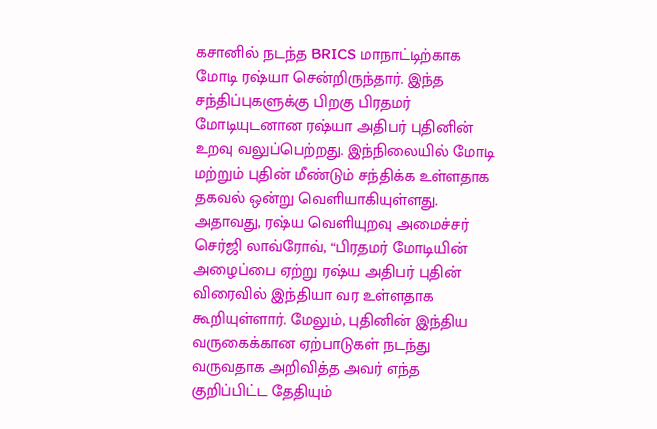கசானில் நடந்த BRICS மாநாட்டிற்காக மோடி ரஷ்யா சென்றிருந்தார். இந்த சந்திப்புகளுக்கு பிறகு பிரதமர் மோடியுடனான ரஷ்யா அதிபர் புதினின் உறவு வலுப்பெற்றது. இந்நிலையில் மோடி மற்றும் புதின் மீண்டும் சந்திக்க உள்ளதாக தகவல் ஒன்று வெளியாகியுள்ளது.
அதாவது, ரஷ்ய வெளியுறவு அமைச்சர் செர்ஜி லாவ்ரோவ், “பிரதமர் மோடியின் அழைப்பை ஏற்று ரஷ்ய அதிபர் புதின் விரைவில் இந்தியா வர உள்ளதாக கூறியுள்ளார். மேலும், புதினின் இந்திய வருகைக்கான ஏற்பாடுகள் நடந்து வருவதாக அறிவித்த அவர் எந்த குறிப்பிட்ட தேதியும்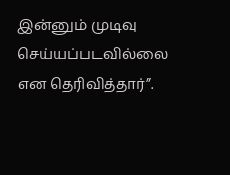இன்னும் முடிவு செய்யப்படவில்லை என தெரிவித்தார்”.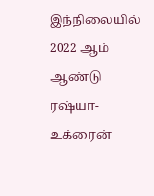இந்நிலையில் 2022 ஆம் ஆண்டு ரஷ்யா-உக்ரைன்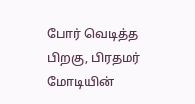போர் வெடித்த பிறகு, பிரதமர் மோடியின்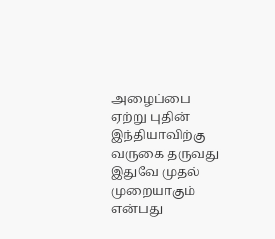அழைப்பை ஏற்று புதின் இந்தியாவிற்கு வருகை தருவது இதுவே முதல் முறையாகும் என்பது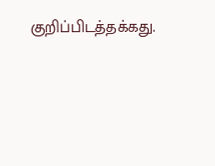குறிப்பிடத்தக்கது.